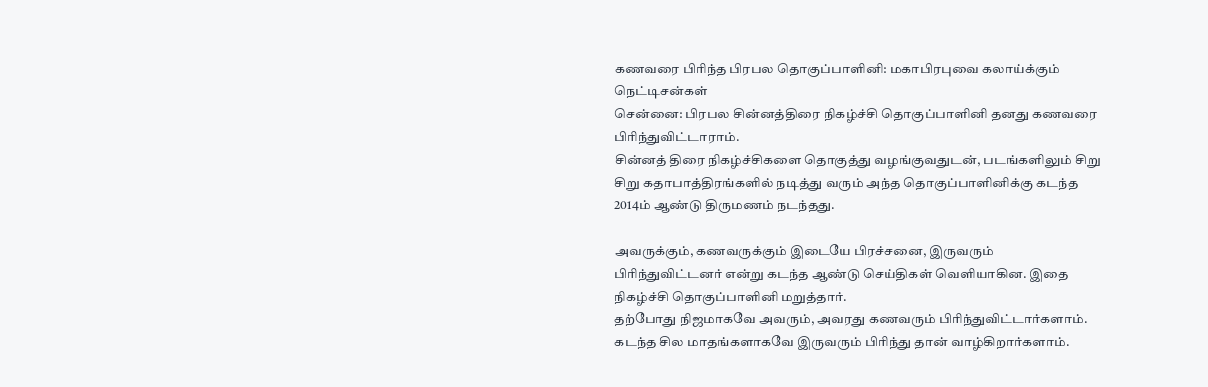கணவரை பிரிந்த பிரபல தொகுப்பாளினி: மகாபிரபுவை கலாய்க்கும் நெட்டிசன்கள்
சென்னை: பிரபல சின்னத்திரை நிகழ்ச்சி தொகுப்பாளினி தனது கணவரை பிரிந்துவிட்டாராம்.
சின்னத் திரை நிகழ்ச்சிகளை தொகுத்து வழங்குவதுடன், படங்களிலும் சிறு சிறு கதாபாத்திரங்களில் நடித்து வரும் அந்த தொகுப்பாளினிக்கு கடந்த 2014ம் ஆண்டு திருமணம் நடந்தது.

அவருக்கும், கணவருக்கும் இடையே பிரச்சனை, இருவரும் பிரிந்துவிட்டனர் என்று கடந்த ஆண்டு செய்திகள் வெளியாகின. இதை நிகழ்ச்சி தொகுப்பாளினி மறுத்தார்.
தற்போது நிஜமாகவே அவரும், அவரது கணவரும் பிரிந்துவிட்டார்களாம். கடந்த சில மாதங்களாகவே இருவரும் பிரிந்து தான் வாழ்கிறார்களாம்.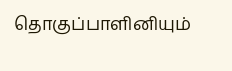தொகுப்பாளினியும்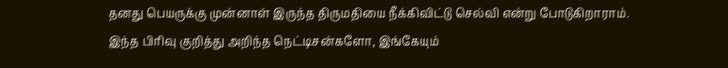தனது பெயருக்கு முன்னாள் இருந்த திருமதியை நீக்கிவிட்டு செல்வி என்று போடுகிறாராம்.
இந்த பிரிவு குறித்து அறிந்த நெட்டிசன்களோ, இங்கேயும்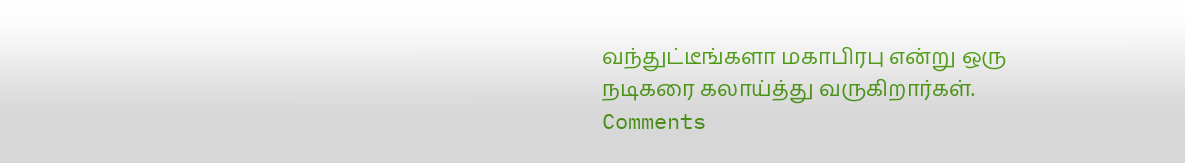வந்துட்டீங்களா மகாபிரபு என்று ஒரு நடிகரை கலாய்த்து வருகிறார்கள்.
Comments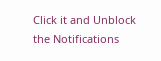Click it and Unblock the Notifications